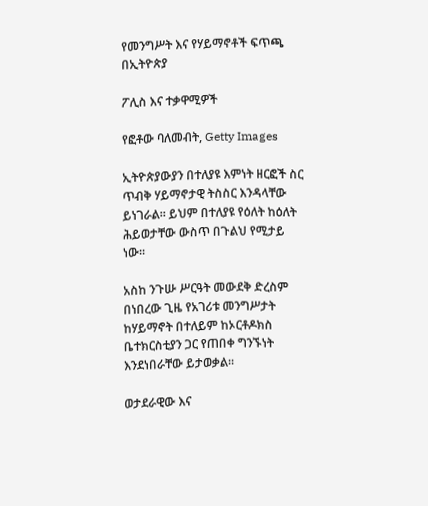የመንግሥት እና የሃይማኖቶች ፍጥጫ በኢትዮጵያ

ፖሊስ እና ተቃዋሚዎች

የፎቶው ባለመብት, Getty Images

ኢትዮጵያውያን በተለያዩ እምነት ዘርፎች ስር ጥብቅ ሃይማኖታዊ ትስስር እንዳላቸው ይነገራል። ይህም በተለያዩ የዕለት ከዕለት ሕይወታቸው ውስጥ በጉልህ የሚታይ ነው።

አስከ ንጉሡ ሥርዓት መውደቅ ድረስም በነበረው ጊዜ የአገሪቱ መንግሥታት ከሃይማኖት በተለይም ከኦርቶዶክስ ቤተክርስቲያን ጋር የጠበቀ ግንኙነት እንደነበራቸው ይታወቃል።

ወታደራዊው እና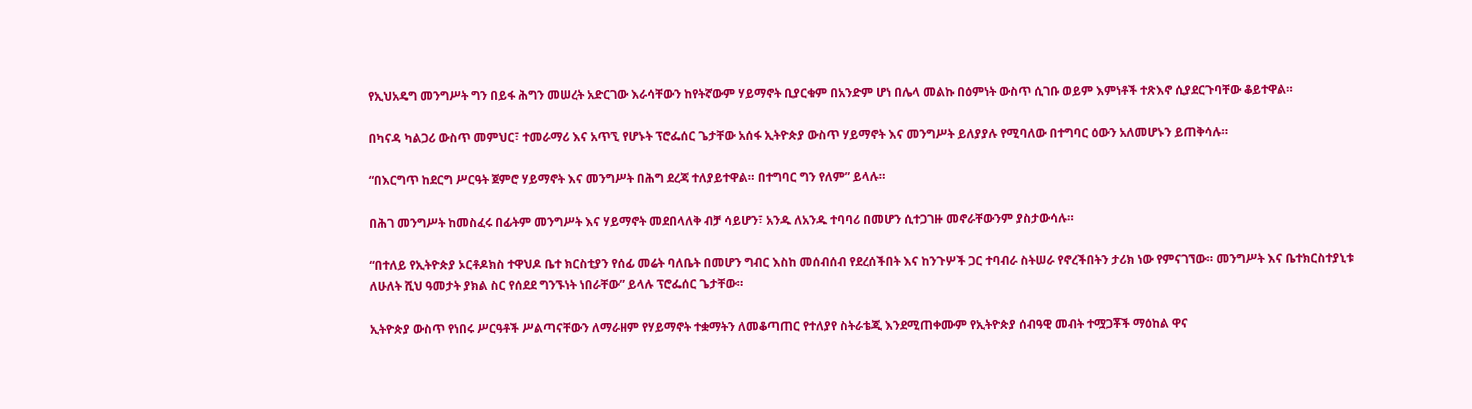የኢህአዴግ መንግሥት ግን በይፋ ሕግን መሠረት አድርገው እራሳቸውን ከየትኛውም ሃይማኖት ቢያርቁም በአንድም ሆነ በሌላ መልኩ በዕምነት ውስጥ ሲገቡ ወይም እምነቶች ተጽእኖ ሲያደርጉባቸው ቆይተዋል።

በካናዳ ካልጋሪ ውስጥ መምህር፣ ተመራማሪ እና አጥኚ የሆኑት ፕሮፌሰር ጌታቸው አሰፋ ኢትዮጵያ ውስጥ ሃይማኖት እና መንግሥት ይለያያሉ የሚባለው በተግባር ዕውን አለመሆኑን ይጠቅሳሉ።

“በእርግጥ ከደርግ ሥርዓት ጀምሮ ሃይማኖት እና መንግሥት በሕግ ደረጃ ተለያይተዋል። በተግባር ግን የለም” ይላሉ።

በሕገ መንግሥት ከመስፈሩ በፊትም መንግሥት እና ሃይማኖት መደበላለቅ ብቻ ሳይሆን፣ አንዱ ለአንዱ ተባባሪ በመሆን ሲተጋገዙ መኖራቸውንም ያስታውሳሉ።

“በተለይ የኢትዮጵያ ኦርቶዶክስ ተዋህዶ ቤተ ክርስቲያን የሰፊ መሬት ባለቤት በመሆን ግብር እስከ መሰብሰብ የደረሰችበት እና ከንጉሦች ጋር ተባብራ ስትሠራ የኖረችበትን ታሪክ ነው የምናገኘው። መንግሥት እና ቤተክርስተያኒቱ ለሁለት ሺህ ዓመታት ያክል ስር የሰደደ ግንኙነት ነበራቸው” ይላሉ ፕሮፌሰር ጌታቸው።

ኢትዮጵያ ውስጥ የነበሩ ሥርዓቶች ሥልጣናቸውን ለማራዘም የሃይማኖት ተቋማትን ለመቆጣጠር የተለያየ ስትራቴጂ እንደሚጠቀሙም የኢትዮጵያ ሰብዓዊ መብት ተሟጋቾች ማዕከል ዋና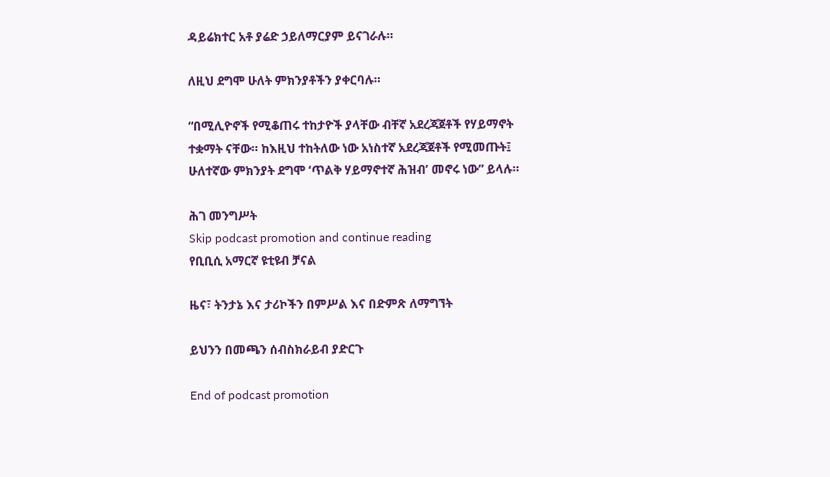ዳይሬክተር አቶ ያሬድ ኃይለማርያም ይናገራሉ።

ለዚህ ደግሞ ሁለት ምክንያቶችን ያቀርባሉ።

“በሚሊዮኖች የሚቆጠሩ ተከታዮች ያላቸው ብቸኛ አደረጃጀቶች የሃይማኖት ተቋማት ናቸው። ከእዚህ ተከትለው ነው አነስተኛ አደረጃጀቶች የሚመጡት፤ ሁለተኛው ምክንያት ደግሞ ‘ጥልቅ ሃይማኖተኛ ሕዝብ’ መኖሩ ነው” ይላሉ።

ሕገ መንግሥት
Skip podcast promotion and continue reading
የቢቢሲ አማርኛ ዩቲዩብ ቻናል

ዜና፣ ትንታኔ እና ታሪኮችን በምሥል እና በድምጽ ለማግኘት

ይህንን በመጫን ሰብስክራይብ ያድርጉ

End of podcast promotion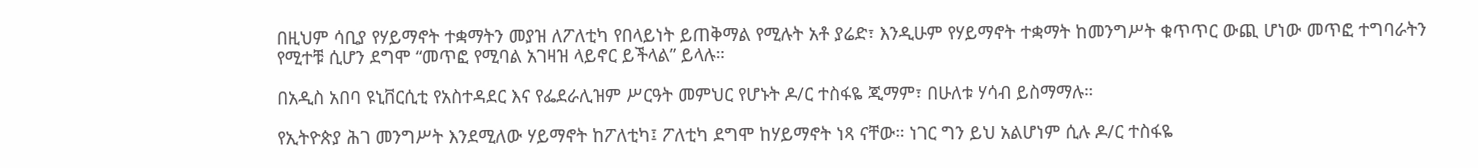በዚህም ሳቢያ የሃይማኖት ተቋማትን መያዝ ለፖለቲካ የበላይነት ይጠቅማል የሚሉት አቶ ያሬድ፣ እንዲሁም የሃይማኖት ተቋማት ከመንግሥት ቁጥጥር ውጪ ሆነው መጥፎ ተግባራትን የሚተቹ ሲሆን ደግሞ “መጥፎ የሚባል አገዛዝ ላይኖር ይችላል” ይላሉ።

በአዲስ አበባ ዩኒቨርሲቲ የአስተዳደር እና የፌደራሊዝም ሥርዓት መምህር የሆኑት ዶ/ር ተስፋዬ ጂማም፣ በሁለቱ ሃሳብ ይስማማሉ።

የኢትዮጵያ ሕገ መንግሥት እንደሚለው ሃይማኖት ከፖለቲካ፤ ፖለቲካ ደግሞ ከሃይማኖት ነጻ ናቸው። ነገር ግን ይህ አልሆነም ሲሉ ዶ/ር ተስፋዬ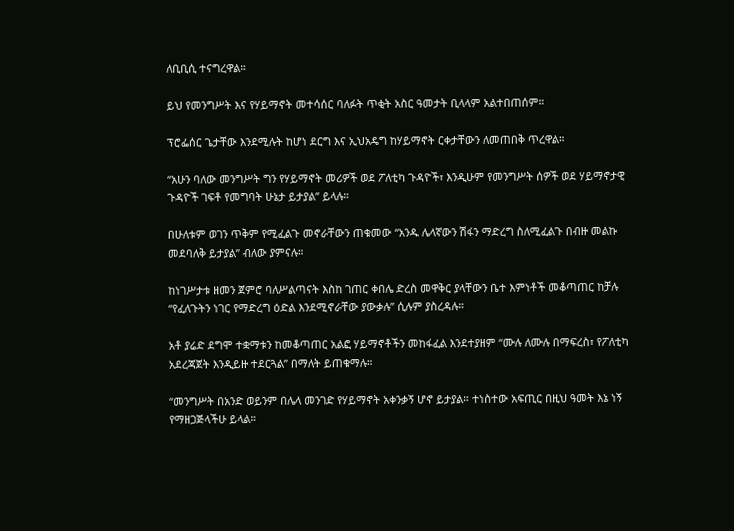ለቢቢሲ ተናግረዋል።

ይህ የመንግሥት እና የሃይማኖት መተሳሰር ባለፉት ጥቂት አስር ዓመታት ቢላላም አልተበጠሰም።

ፕሮፌሰር ጌታቸው እንደሚሉት ከሆነ ደርግ እና ኢህአዴግ ከሃይማኖት ርቀታቸውን ለመጠበቅ ጥረዋል።

“አሁን ባለው መንግሥት ግን የሃይማኖት መሪዎች ወደ ፖለቲካ ጉዳዮች፣ እንዲሁም የመንግሥት ሰዎች ወደ ሃይማኖታዊ ጉዳዮች ገፍቶ የመግባት ሁኔታ ይታያል” ይላሉ።

በሁለቱም ወገን ጥቅም የሚፈልጉ መኖራቸውን ጠቁመው “አንዱ ሌላኛውን ሽፋን ማድረግ ስለሚፈልጉ በብዙ መልኩ መደባለቅ ይታያል” ብለው ያምናሉ።

ከነገሥታቱ ዘመን ጀምሮ ባለሥልጣናት እስከ ገጠር ቀበሌ ድረስ መዋቅር ያላቸውን ቤተ እምነቶች መቆጣጠር ከቻሉ “የፈለጉትን ነገር የማድረግ ዕድል እንደሚኖራቸው ያውቃሉ” ሲሉም ያስረዳሉ።

አቶ ያሬድ ደግሞ ተቋማቱን ከመቆጣጠር አልፎ ሃይማኖቶችን መከፋፈል እንደተያዘም “ሙሉ ለሙሉ በማፍረስ፣ የፖለቲካ አደረጃጀት እንዲይዙ ተደርጓል” በማለት ይጠቁማሉ።

“መንግሥት በአንድ ወይንም በሌላ መንገድ የሃይማኖት አቀንቃኝ ሆኖ ይታያል። ተነስተው አፍጢር በዚህ ዓመት እኔ ነኝ የማዘጋጅላችሁ ይላል።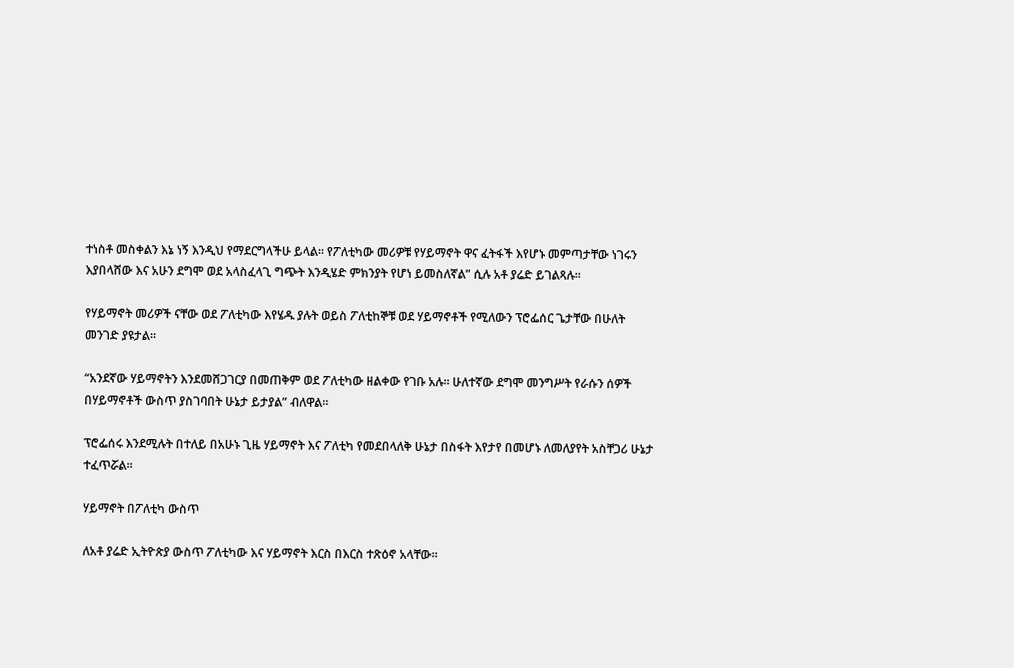ተነስቶ መስቀልን እኔ ነኝ እንዲህ የማደርግላችሁ ይላል። የፖለቲካው መሪዎቹ የሃይማኖት ዋና ፈትፋች እየሆኑ መምጣታቸው ነገሩን እያበላሸው እና አሁን ደግሞ ወደ አላስፈላጊ ግጭት እንዲሄድ ምክንያት የሆነ ይመስለኛል” ሲሉ አቶ ያሬድ ይገልጻሉ።

የሃይማኖት መሪዎች ናቸው ወደ ፖለቲካው እየሄዱ ያሉት ወይስ ፖለቲከኞቹ ወደ ሃይማኖቶች የሚለውን ፕሮፌሰር ጌታቸው በሁለት መንገድ ያዩታል።

“አንደኛው ሃይማኖትን እንደመሸጋገርያ በመጠቅም ወደ ፖለቲካው ዘልቀው የገቡ አሉ። ሁለተኛው ደግሞ መንግሥት የራሱን ሰዎች በሃይማኖቶች ውስጥ ያስገባበት ሁኔታ ይታያል” ብለዋል።

ፕሮፌሰሩ እንደሚሉት በተለይ በአሁኑ ጊዜ ሃይማኖት እና ፖለቲካ የመደበላለቅ ሁኔታ በስፋት እየታየ በመሆኑ ለመለያየት አስቸጋሪ ሁኔታ ተፈጥሯል።

ሃይማኖት በፖለቲካ ውስጥ

ለአቶ ያሬድ ኢትዮጵያ ውስጥ ፖለቲካው እና ሃይማኖት እርስ በእርስ ተጽዕኖ አላቸው።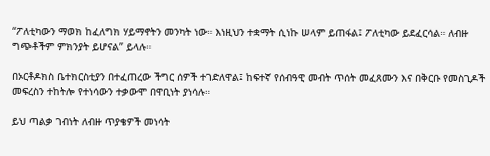“ፖለቲካውን ማወክ ከፈለግክ ሃይማኖትን መንካት ነው። እነዚህን ተቋማት ሲነኩ ሠላም ይጠፋል፤ ፖለቲካው ይደፈርሳል። ለብዙ ግጭቶችም ምክንያት ይሆናል” ይላሉ።

በኦርቶዶክስ ቤተክርስቲያን በተፈጠረው ችግር ሰዎች ተገድለዋል፤ ከፍተኛ የሰብዓዊ መብት ጥሰት መፈጸሙን እና በቅርቡ የመስጊዶች መፍረስን ተከትሎ የተነሳውን ተቃውሞ በዋቢነት ያነሳሉ።

ይህ ጣልቃ ገብነት ለብዙ ጥያቄዎች መነሳት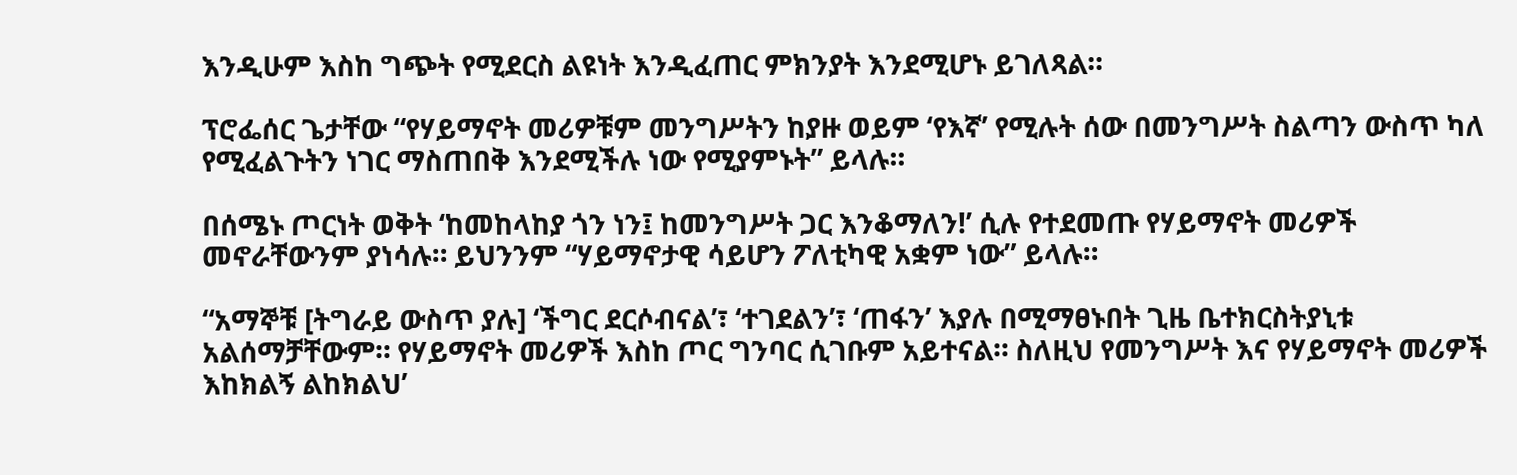እንዲሁም እስከ ግጭት የሚደርስ ልዩነት እንዲፈጠር ምክንያት እንደሚሆኑ ይገለጻል።

ፕሮፌሰር ጌታቸው “የሃይማኖት መሪዎቹም መንግሥትን ከያዙ ወይም ‘የእኛ’ የሚሉት ሰው በመንግሥት ስልጣን ውስጥ ካለ የሚፈልጉትን ነገር ማስጠበቅ እንደሚችሉ ነው የሚያምኑት” ይላሉ።

በሰሜኑ ጦርነት ወቅት ‘ከመከላከያ ጎን ነን፤ ከመንግሥት ጋር እንቆማለን!’ ሲሉ የተደመጡ የሃይማኖት መሪዎች መኖራቸውንም ያነሳሉ። ይህንንም “ሃይማኖታዊ ሳይሆን ፖለቲካዊ አቋም ነው” ይላሉ።

“አማኞቹ [ትግራይ ውስጥ ያሉ] ‘ችግር ደርሶብናል’፣ ‘ተገደልን’፣ ‘ጠፋን’ እያሉ በሚማፀኑበት ጊዜ ቤተክርስትያኒቱ አልሰማቻቸውም። የሃይማኖት መሪዎች እስከ ጦር ግንባር ሲገቡም አይተናል። ስለዚህ የመንግሥት እና የሃይማኖት መሪዎች እከክልኝ ልከክልህ’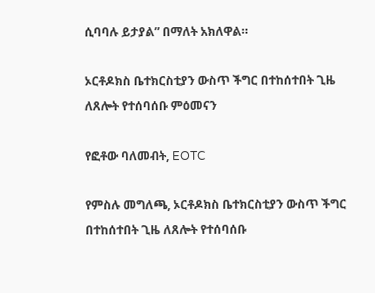ሲባባሉ ይታያል” በማለት አክለዋል።

ኦርቶዶክስ ቤተክርስቲያን ውስጥ ችግር በተከሰተበት ጊዜ ለጸሎት የተሰባሰቡ ምዕመናን

የፎቶው ባለመብት, EOTC

የምስሉ መግለጫ, ኦርቶዶክስ ቤተክርስቲያን ውስጥ ችግር በተከሰተበት ጊዜ ለጸሎት የተሰባሰቡ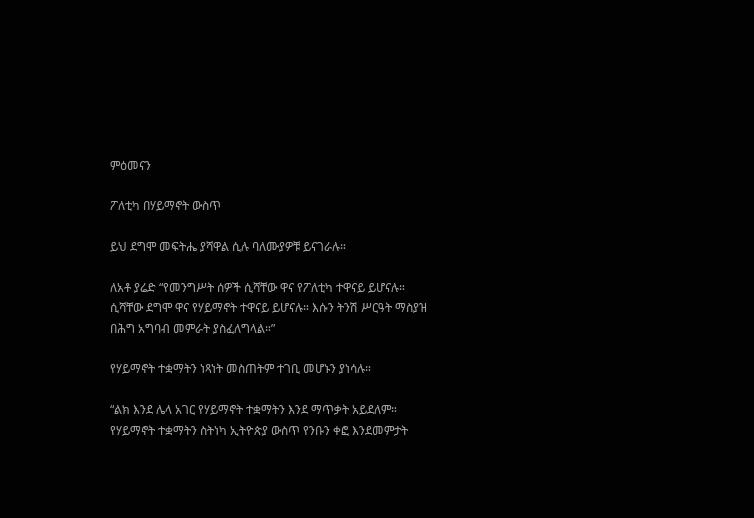ምዕመናን

ፖለቲካ በሃይማኖት ውስጥ

ይህ ደግሞ መፍትሔ ያሻዋል ሲሉ ባለሙያዎቹ ይናገራሉ።

ለአቶ ያሬድ “የመንግሥት ሰዎች ሲሻቸው ዋና የፖለቲካ ተዋናይ ይሆናሉ። ሲሻቸው ደግሞ ዋና የሃይማኖት ተዋናይ ይሆናሉ። እሱን ትንሽ ሥርዓት ማስያዝ በሕግ አግባብ መምራት ያስፈለግላል።”

የሃይማኖት ተቋማትን ነጻነት መስጠትም ተገቢ መሆኑን ያነሳሉ።

“ልክ እንደ ሌላ አገር የሃይማኖት ተቋማትን እንደ ማጥቃት አይደለም። የሃይማኖት ተቋማትን ስትነካ ኢትዮጵያ ውስጥ የንቡን ቀፎ እንደመምታት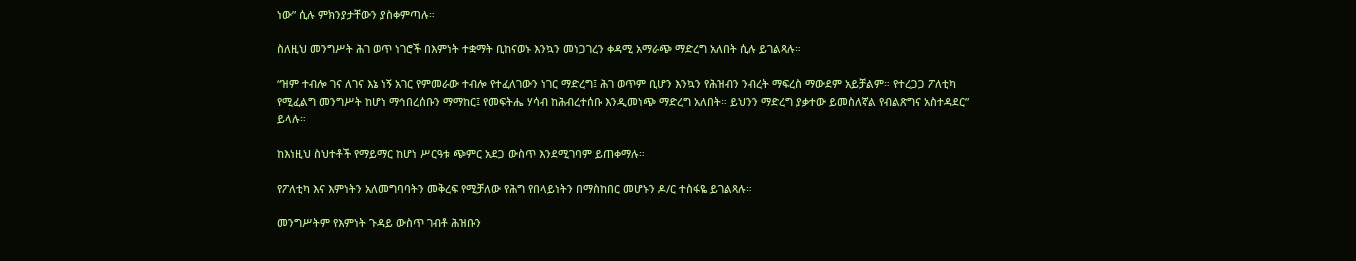ነው” ሲሉ ምክንያታቸውን ያስቀምጣሉ።

ስለዚህ መንግሥት ሕገ ወጥ ነገሮች በእምነት ተቋማት ቢከናወኑ እንኳን መነጋገረን ቀዳሚ አማራጭ ማድረግ አለበት ሲሉ ይገልጻሉ።

“ዝም ተብሎ ገና ለገና እኔ ነኝ አገር የምመራው ተብሎ የተፈለገውን ነገር ማድረግ፤ ሕገ ወጥም ቢሆን እንኳን የሕዝብን ንብረት ማፍረስ ማውደም አይቻልም። የተረጋጋ ፖለቲካ የሚፈልግ መንግሥት ከሆነ ማኅበረሰቡን ማማከር፤ የመፍትሔ ሃሳብ ከሕብረተሰቡ እንዲመነጭ ማድረግ አለበት። ይህንን ማድረግ ያቃተው ይመስለኛል የብልጽግና አስተዳደር” ይላሉ።

ከእነዚህ ስህተቶች የማይማር ከሆነ ሥርዓቱ ጭምር አደጋ ውስጥ እንደሚገባም ይጠቀማሉ።

የፖለቲካ እና እምነትን አለመግባባትን መቅረፍ የሚቻለው የሕግ የበላይነትን በማስከበር መሆኑን ዶ/ር ተስፋዬ ይገልጻሉ።

መንግሥትም የእምነት ጉዳይ ውስጥ ገብቶ ሕዝቡን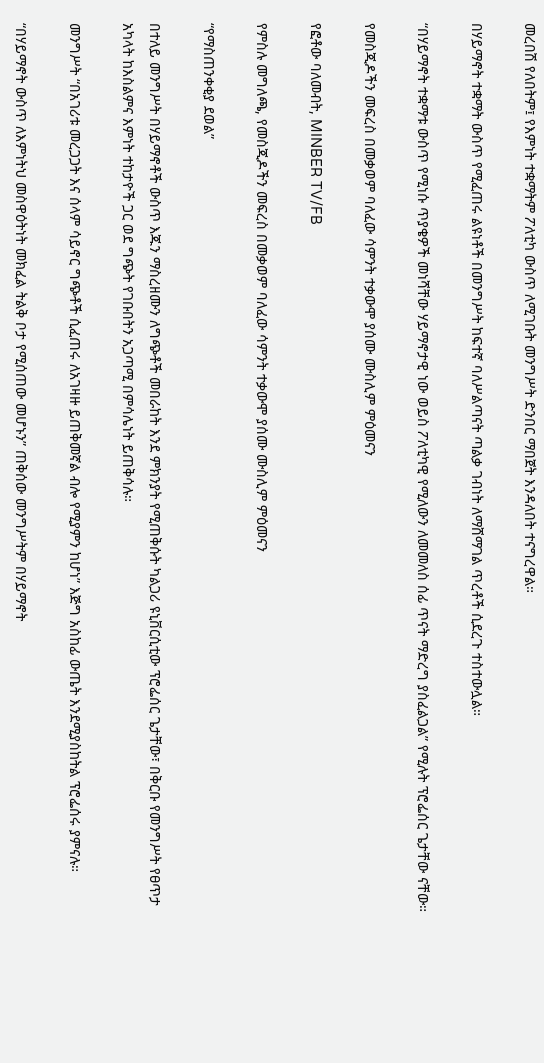መረበሽ የለበትም፤ የእምነት ተቋማትም ፖለቲካ ውስጥ ለሚገቡት መንግሥት ድንበር ማበጀት እንዳለበት ተናግረዋል።

በሃይማኖት ተቋማት ውስጥ የሚፈጠሩ ልዩነቶች በመንግሥት ከፍተኛ ባለሥልጣናት ጣልቃ ገብነት ለማሸማገል ጥረቶች ሲደረጉ ተስተውሏል።

“በሃይማኖት ተቋማቱ ውስጥ የሚነሱ ጥያቄዎች መነሻቸው ሃይማኖታዊ ነው ወይስ ፖለቲካዊ የሚለውን ለመመለስ ሰፊ ጥናት ማድረግ ያስፈልጋል” የሚሉት ፕሮፌሰር ጌታቸው ናቸው።

የመስጂዶችን መፍረስ በመቃወም ባለፈው ሳምንት ተቃውሞ ያሰሙ ሙስሊም ምዕመናን

የፎቶው ባለመብት, MINBER TV/FB

የምስሉ መግለጫ, የመስጂዶችን መፍረስ በመቃወም ባለፈው ሳምንት ተቃውሞ ያሰሙ ሙስሊም ምዕመናን

“የማስጠንቀቂያ ደወል”

በተለይ መንግሥት በሃይማኖቶች ውስጥ እጁን ማስረዘሙን ለግጭቶች መበራከት እንደ ምክንያት የሚጠቅሱት ካልጋሪ ዩኒቨርሲቲው ፕሮፌሰር ጌታቸው፣ በቅርቡ የመንግሥት የፀጥታ አካላት ከእስልምና እምነት ተከታዮች ጋር ወደ ግጭት የገቡበትን አጋጣሚ በምሳሌነት ይጠቅሳሉ።

መንግሥት “በአገሪቱ መረጋጋት እና ሰላም ሳይኖር ግጭቶች ሲፈጠሩ ለአገዛዙ ይጠቅመኛል ብሎ የሚያምን ከሆነ” እጅግ አስከፊ ውጤት እንደሚያስከትል ፕሮፌሰሩ ያምናሉ።

“በሃይማኖት ውስጥ ለእምነትህ መስዋዕትነት መክፈል ትልቅ ቦታ የሚሰጠው መሆኑን” ጠቅሰው መንግሥትም በሃይማኖት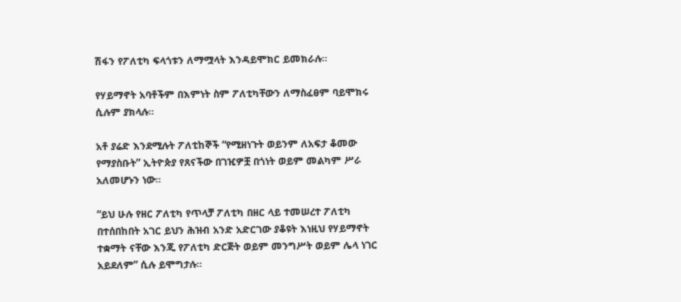ሽፋን የፖለቲካ ፍላጎቱን ለማሟላት እንዳይሞክር ይመክራሉ።

የሃይማኖት አባቶችም በእምነት ስም ፖለቲካቸውን ለማስፈፀም ባይሞክሩ ሲሉም ያክላሉ።

አቶ ያሬድ እንደሚሉት ፖለቲከኞች “የሚዘነጉት ወይንም ለአፍታ ቆመው የማያስቡት” ኢትዮጵያ የጸናችው በገዢዎቿ በጎነት ወይም መልካም ሥራ አለመሆኑን ነው።

“ይህ ሁሉ የዘር ፖለቲካ የጥላቻ ፖለቲካ በዘር ላይ ተመሠረተ ፖለቲካ በተሰበከበት አገር ይህን ሕዝብ አንድ አድርገው ያቆዩት እነዚህ የሃይማኖት ተቋማት ናቸው እንጂ የፖለቲካ ድርጅት ወይም መንግሥት ወይም ሌላ ነገር አይደለም” ሲሉ ይሞግታሉ።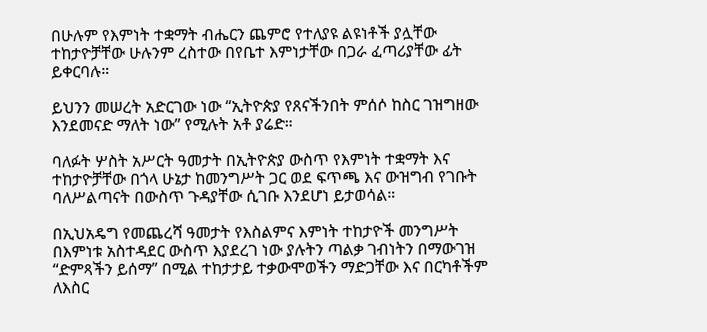በሁሉም የእምነት ተቋማት ብሔርን ጨምሮ የተለያዩ ልዩነቶች ያሏቸው ተከታዮቻቸው ሁሉንም ረስተው በየቤተ እምነታቸው በጋራ ፈጣሪያቸው ፊት ይቀርባሉ።

ይህንን መሠረት አድርገው ነው “ኢትዮጵያ የጸናችንበት ምሰሶ ከስር ገዝግዘው እንደመናድ ማለት ነው” የሚሉት አቶ ያሬድ።

ባለፉት ሦስት አሥርት ዓመታት በኢትዮጵያ ውስጥ የእምነት ተቋማት እና ተከታዮቻቸው በጎላ ሁኔታ ከመንግሥት ጋር ወደ ፍጥጫ እና ውዝግብ የገቡት ባለሥልጣናት በውስጥ ጉዳያቸው ሲገቡ እንደሆነ ይታወሳል።

በኢህአዴግ የመጨረሻ ዓመታት የእስልምና እምነት ተከታዮች መንግሥት በእምነቱ አስተዳደር ውስጥ እያደረገ ነው ያሉትን ጣልቃ ገብነትን በማውገዝ “ድምጻችን ይሰማ” በሚል ተከታታይ ተቃውሞወችን ማድጋቸው እና በርካቶችም ለእስር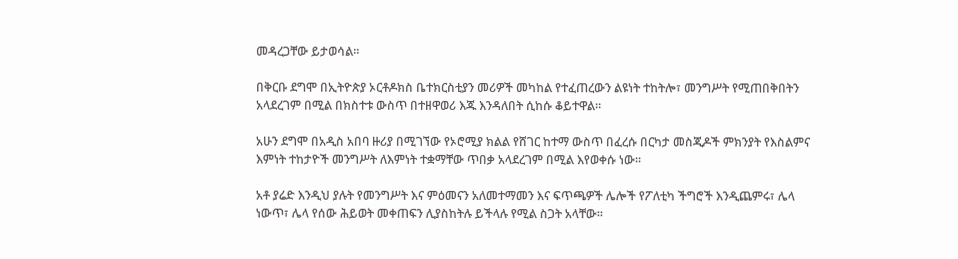መዳረጋቸው ይታወሳል።

በቅርቡ ደግሞ በኢትዮጵያ ኦርቶዶክስ ቤተክርስቲያን መሪዎች መካከል የተፈጠረውን ልዩነት ተከትሎ፣ መንግሥት የሚጠበቅበትን አላደረገም በሚል በክስተቱ ውስጥ በተዘዋወሪ እጁ እንዳለበት ሲከሱ ቆይተዋል።

አሁን ደግሞ በአዲስ አበባ ዙሪያ በሚገኘው የኦሮሚያ ክልል የሸገር ከተማ ውስጥ በፈረሱ በርካታ መስጂዶች ምክንያት የእስልምና እምነት ተከታዮች መንግሥት ለእምነት ተቋማቸው ጥበቃ አላደረገም በሚል እየወቀሱ ነው።

አቶ ያሬድ እንዲህ ያሉት የመንግሥት እና ምዕመናን አለመተማመን እና ፍጥጫዎች ሌሎች የፖለቲካ ችግሮች እንዲጨምሩ፣ ሌላ ነውጥ፣ ሌላ የሰው ሕይወት መቀጠፍን ሊያስከትሉ ይችላሉ የሚል ስጋት አላቸው።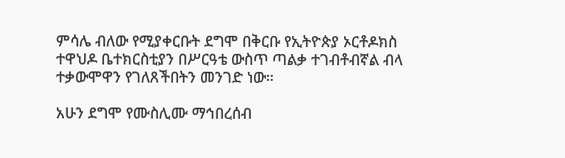ምሳሌ ብለው የሚያቀርቡት ደግሞ በቅርቡ የኢትዮጵያ ኦርቶዶክስ ተዋህዶ ቤተክርስቲያን በሥርዓቴ ውስጥ ጣልቃ ተገብቶብኛል ብላ ተቃውሞዋን የገለጸችበትን መንገድ ነው።

አሁን ደግሞ የሙስሊሙ ማኅበረሰብ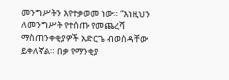መንግሥትን እየተቃወመ ነው። “እነዚህን ለመንግሥት የተሰጡ የመጨረሻ ማስጠንቀቂያዎች አድርጌ ብወስዳቸው ይቀለኛል። በቃ የማንቂያ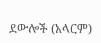ደውሎች (አላርም)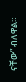ናቸው” ብለዋል።